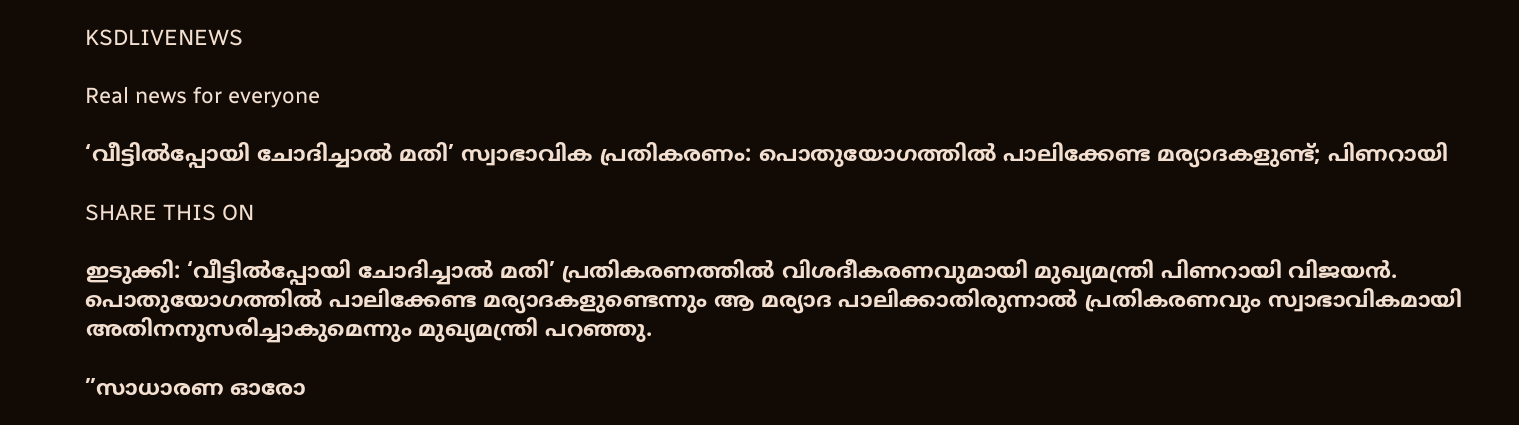KSDLIVENEWS

Real news for everyone

‘വീട്ടിൽപ്പോയി ചോദിച്ചാൽ മതി’ സ്വാഭാവിക പ്രതികരണം: പൊതുയോഗത്തിൽ പാലിക്കേണ്ട മര്യാദകളുണ്ട്; പിണറായി

SHARE THIS ON

ഇടുക്കി: ‘വീട്ടിൽപ്പോയി ചോദിച്ചാൽ മതി’ പ്രതികരണത്തിൽ വിശദീകരണവുമായി മുഖ്യമന്ത്രി പിണറായി വിജയൻ. പൊതുയോഗത്തിൽ പാലിക്കേണ്ട മര്യാദകളുണ്ടെന്നും ആ മര്യാദ പാലിക്കാതിരുന്നാൽ പ്രതികരണവും സ്വാഭാവികമായി അതിനനുസരിച്ചാകുമെന്നും മുഖ്യമന്ത്രി പറഞ്ഞു.

”സാധാരണ ഓരോ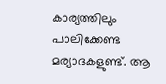കാര്യത്തിലും പാലിക്കേണ്ട മര്യാദകളുണ്ട്. ആ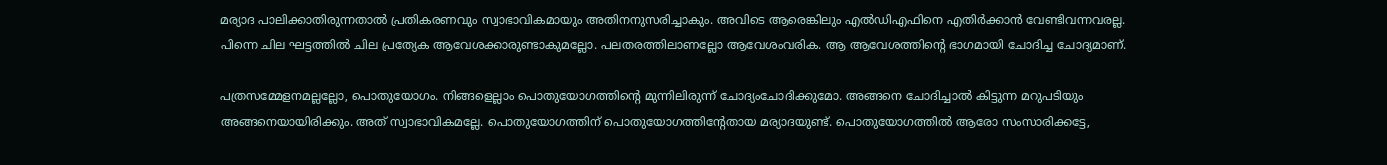മര്യാദ പാലിക്കാതിരുന്നതാൽ പ്രതികരണവും സ്വാഭാവികമായും അതിനനുസരിച്ചാകും. അവിടെ ആരെങ്കിലും എൽഡിഎഫിനെ എതിർക്കാൻ വേണ്ടിവന്നവരല്ല. പിന്നെ ചില ഘട്ടത്തിൽ ചില പ്രത്യേക ആവേശക്കാരുണ്ടാകുമല്ലോ. പലതരത്തിലാണല്ലോ ആവേശംവരിക. ആ ആവേശത്തിന്റെ ഭാഗമായി ചോദിച്ച ചോദ്യമാണ്.

പത്രസമ്മേളനമല്ലല്ലോ, പൊതുയോഗം. നിങ്ങളെല്ലാം പൊതുയോഗത്തിന്റെ മുന്നിലിരുന്ന് ചോദ്യംചോദിക്കുമോ. അങ്ങനെ ചോദിച്ചാൽ കിട്ടുന്ന മറുപടിയും അങ്ങനെയായിരിക്കും. അത് സ്വാഭാവികമല്ലേ. പൊതുയോഗത്തിന് പൊതുയോഗത്തിന്റേതായ മര്യാദയുണ്ട്. പൊതുയോഗത്തിൽ ആരോ സംസാരിക്കട്ടേ,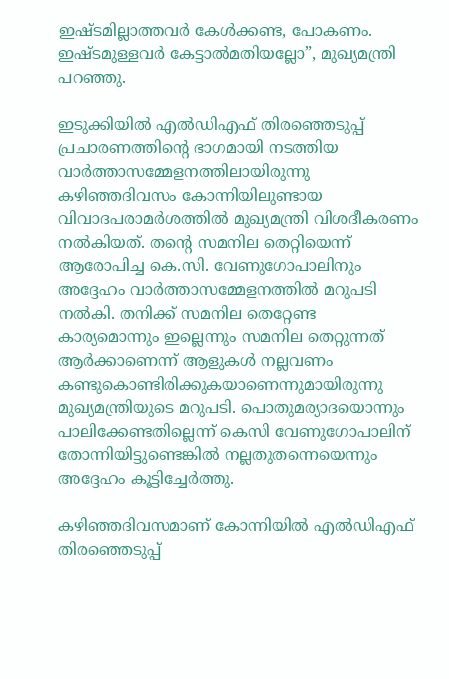ഇഷ്ടമില്ലാത്തവർ കേൾക്കണ്ട, പോകണം. ഇഷ്ടമുള്ളവർ കേട്ടാൽമതിയല്ലോ”, മുഖ്യമന്ത്രി പറഞ്ഞു.

ഇടുക്കിയിൽ എൽഡിഎഫ് തിരഞ്ഞെടുപ്പ് പ്രചാരണത്തിന്റെ ഭാഗമായി നടത്തിയ വാർത്താസമ്മേളനത്തിലായിരുന്നു കഴിഞ്ഞദിവസം കോന്നിയിലുണ്ടായ വിവാദപരാമർശത്തിൽ മുഖ്യമന്ത്രി വിശദീകരണം നൽകിയത്. തന്റെ സമനില തെറ്റിയെന്ന് ആരോപിച്ച കെ.സി. വേണുഗോപാലിനും അദ്ദേഹം വാർത്താസമ്മേളനത്തിൽ മറുപടി നൽകി. തനിക്ക് സമനില തെറ്റേണ്ട കാര്യമൊന്നും ഇല്ലെന്നും സമനില തെറ്റുന്നത് ആർക്കാണെന്ന് ആളുകൾ നല്ലവണം കണ്ടുകൊണ്ടിരിക്കുകയാണെന്നുമായിരുന്നു മുഖ്യമന്ത്രിയുടെ മറുപടി. പൊതുമര്യാദയൊന്നും പാലിക്കേണ്ടതില്ലെന്ന് കെസി വേണുഗോപാലിന് തോന്നിയിട്ടുണ്ടെങ്കിൽ നല്ലതുതന്നെയെന്നും അദ്ദേഹം കൂട്ടിച്ചേർത്തു.

കഴിഞ്ഞദിവസമാണ് കോന്നിയിൽ എൽഡിഎഫ് തിരഞ്ഞെടുപ്പ്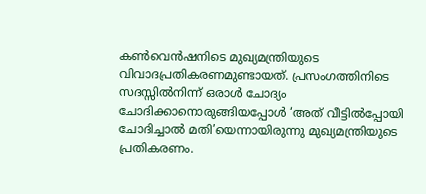കൺവെൻഷനിടെ മുഖ്യമന്ത്രിയുടെ വിവാദപ്രതികരണമുണ്ടായത്. പ്രസംഗത്തിനിടെ സദസ്സിൽനിന്ന് ഒരാൾ ചോദ്യം ചോദിക്കാനൊരുങ്ങിയപ്പോൾ ‘അത് വീട്ടിൽപ്പോയി ചോദിച്ചാൽ മതി’യെന്നായിരുന്നു മുഖ്യമന്ത്രിയുടെ പ്രതികരണം.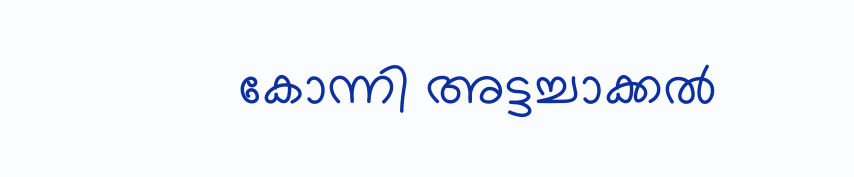കോന്നി അട്ടച്ചാക്കൽ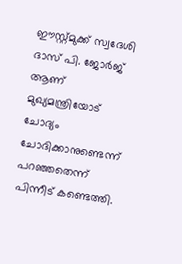ഈസ്റ്റ്മുക്ക് സ്വദേശി ദാസ് പി. ജോർജ് ആണ് മുഖ്യമന്ത്രിയോട് ചോദ്യം ചോദിക്കാനുണ്ടെന്ന് പറഞ്ഞതെന്ന് പിന്നീട് കണ്ടെത്തി.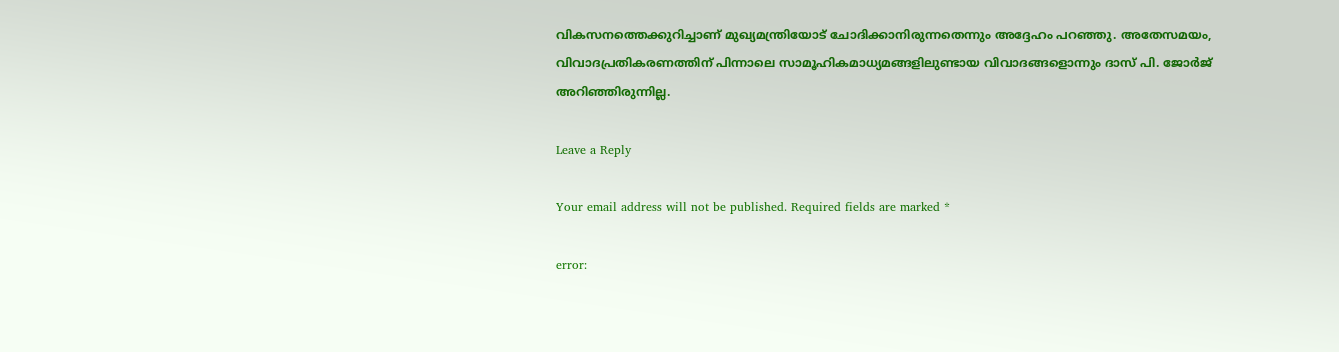വികസനത്തെക്കുറിച്ചാണ് മുഖ്യമന്ത്രിയോട് ചോദിക്കാനിരുന്നതെന്നും അദ്ദേഹം പറഞ്ഞു. അതേസമയം, വിവാദപ്രതികരണത്തിന് പിന്നാലെ സാമൂഹികമാധ്യമങ്ങളിലുണ്ടായ വിവാദങ്ങളൊന്നും ദാസ് പി. ജോർജ് അറിഞ്ഞിരുന്നില്ല.

Leave a Reply

Your email address will not be published. Required fields are marked *

error: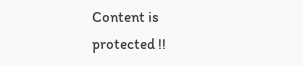Content is protected !!